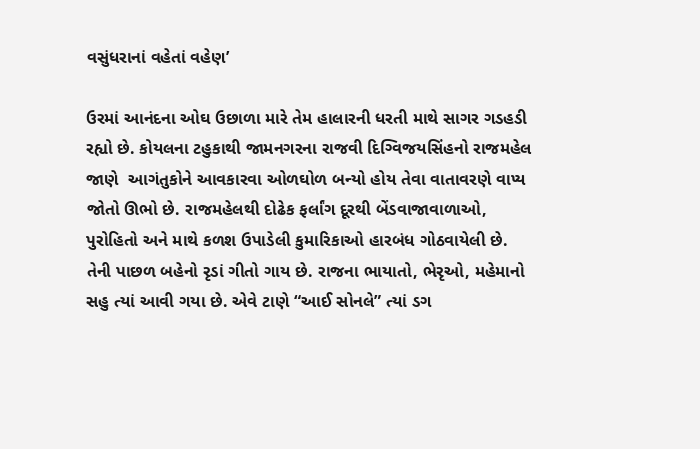વસુંધરાનાં વહેતાં વહેણ’

ઉરમાં આનંદના ઓઘ ઉછાળા મારે તેમ હાલારની ધરતી માથે સાગર ગડહડી રહ્યો છે. કોયલના ટહુકાથી જામનગરના રાજવી દિગ્વિજયસિંહનો રાજમહેલ જાણે  આગંતુકોને આવકારવા ઓળઘોળ બન્યો હોય તેવા વાતાવરણે વાપ્ય જોતો ઊભો છે. રાજમહેલથી દોઢેક ફર્લાંગ દૂરથી બેંડવાજાવાળાઓ, પુરોહિતો અને માથે કળશ ઉપાડેલી કુમારિકાઓ હારબંધ ગોઠવાયેલી છે. તેની પાછળ બહેનો રૃડાં ગીતો ગાય છે. રાજના ભાયાતો, ભેરૃઓ, મહેમાનો સહુ ત્યાં આવી ગયા છે. એવે ટાણે “આઈ સોનલે” ત્યાં ડગ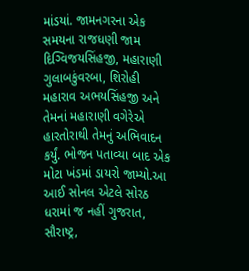માંડયાં. જામનગરના એક સમયના રાજધણી જામ દિગ્વિજયસિંહજી, મહારાણી ગુલાબકુંવરબા, શિરોહી મહારાવ અભયસિંહજી અને તેમનાં મહારાણી વગેરેએ હારતોરાથી તેમનું અભિવાદન કર્યું. ભોજન પતાવ્યા બાદ એક મોટા ખંડમાં ડાયરો જામ્યો.આ આઈ સોનલ એટલે સોરઠ ધરામાં જ નહીં ગુજરાત, સૌરાષ્ટ્ર,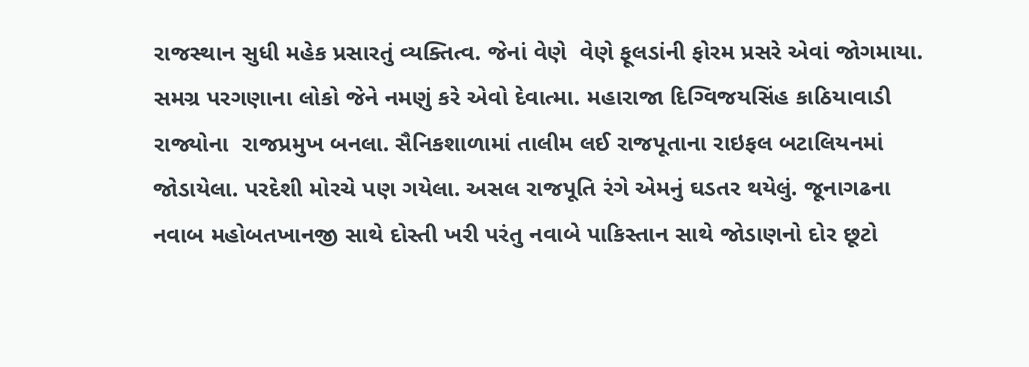રાજસ્થાન સુધી મહેક પ્રસારતું વ્યક્તિત્વ. જેનાં વેણે  વેણે ફૂલડાંની ફોરમ પ્રસરે એવાં જોગમાયા. સમગ્ર પરગણાના લોકો જેને નમણું કરે એવો દેવાત્મા. મહારાજા દિગ્વિજયસિંહ કાઠિયાવાડી રાજ્યોના  રાજપ્રમુખ બનલા. સૈનિકશાળામાં તાલીમ લઈ રાજપૂતાના રાઇફલ બટાલિયનમાં જોડાયેલા. પરદેશી મોરચે પણ ગયેલા. અસલ રાજપૂતિ રંગે એમનું ઘડતર થયેલું. જૂનાગઢના નવાબ મહોબતખાનજી સાથે દોસ્તી ખરી પરંતુ નવાબે પાકિસ્તાન સાથે જોડાણનો દોર છૂટો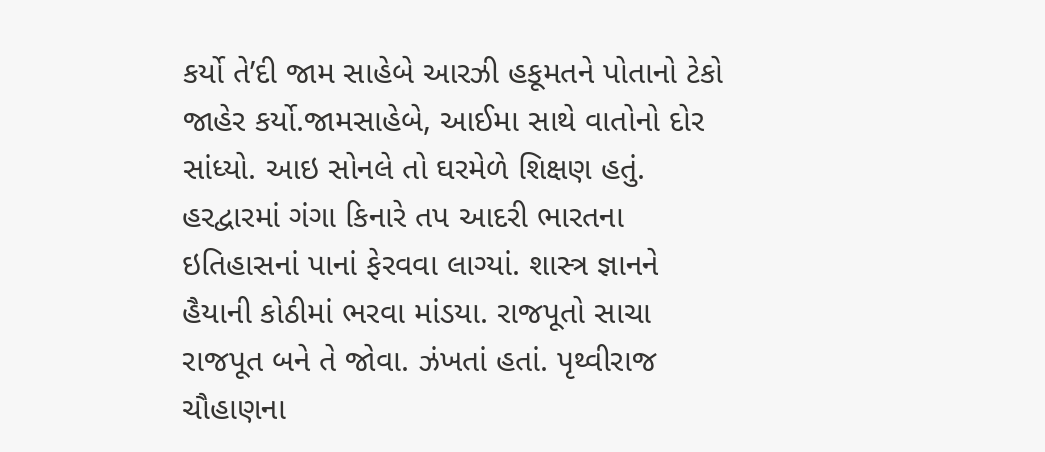કર્યો તે’દી જામ સાહેબે આરઝી હકૂમતને પોતાનો ટેકો જાહેર કર્યો.જામસાહેબે, આઈમા સાથે વાતોનો દોર સાંધ્યો. આઇ સોનલે તો ઘરમેળે શિક્ષણ હતું. હરદ્વારમાં ગંગા કિનારે તપ આદરી ભારતના ઇતિહાસનાં પાનાં ફેરવવા લાગ્યાં. શાસ્ત્ર જ્ઞાનને હૈયાની કોઠીમાં ભરવા માંડયા. રાજપૂતો સાચા રાજપૂત બને તે જોવા. ઝંખતાં હતાં. પૃથ્વીરાજ ચૌહાણના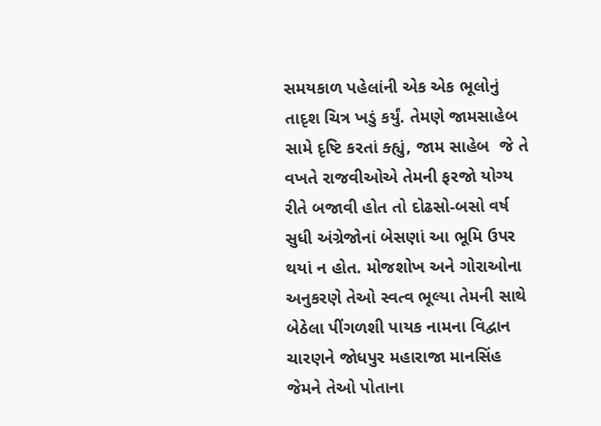સમયકાળ પહેલાંની એક એક ભૂલોનું તાદૃશ ચિત્ર ખડું કર્યું. તેમણે જામસાહેબ સામે દૃષ્ટિ કરતાં ક્હ્યું, જામ સાહેબ  જે તે વખતે રાજવીઓએ તેમની ફરજો યોગ્ય રીતે બજાવી હોત તો દોઢસો-બસો વર્ષ સુધી અંગ્રેજોનાં બેસણાં આ ભૂમિ ઉપર થયાં ન હોત. મોજશોખ અને ગોરાઓના અનુકરણે તેઓ સ્વત્વ ભૂલ્યા તેમની સાથે બેઠેલા પીંગળશી પાયક નામના વિદ્વાન ચારણને જોધપુર મહારાજા માનસિંહ જેમને તેઓ પોતાના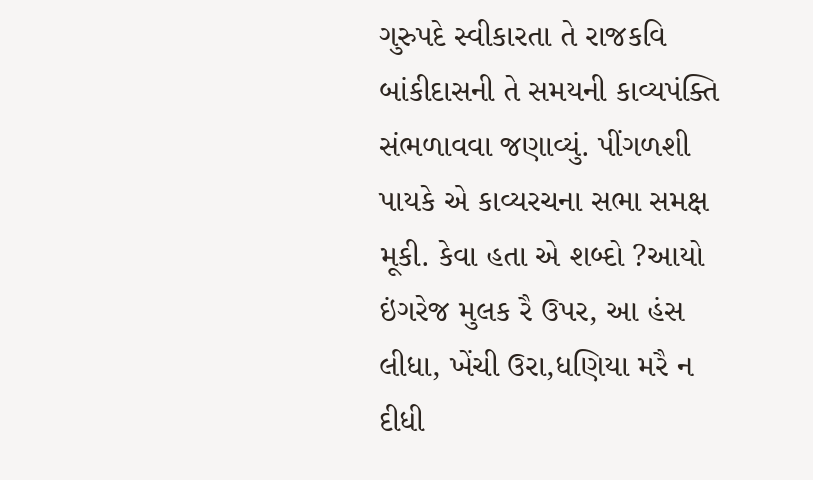ગુરુપદે સ્વીકારતા તે રાજકવિ બાંકીદાસની તે સમયની કાવ્યપંક્તિ સંભળાવવા જણાવ્યું. પીંગળશી પાયકે એ કાવ્યરચના સભા સમક્ષ મૂકી. કેવા હતા એ શબ્દો ?આયો ઇંગરેજ મુલક રૈ ઉપર, આ હંસ લીધા, ખેંચી ઉરા,ધણિયા મરૈ ન દીધી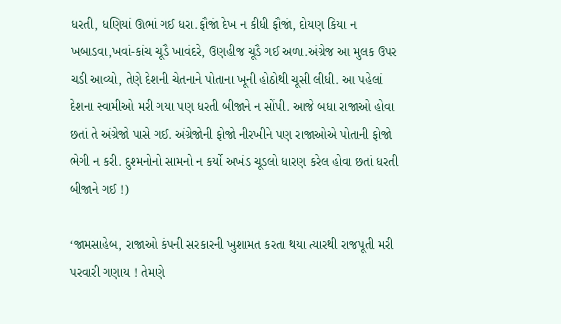ધરતી, ધણિયાં ઊભાં ગઈ ધરા.ફૌજાં દેખ ન કીધી ફૌજાં, દોયણ કિયા ન ખબાડવા,ખવાં-કાંચ ચૂડૈ ખાવંદરે, ઉણહીજ ચૂડૈ ગઈ અળા.અંગ્રેજ આ મુલક ઉપર ચડી આવ્યો, તેણે દેશની ચેતનાને પોતાના ખૂની હોઠોથી ચૂસી લીધી. આ પહેલાં દેશના સ્વામીઓ મરી ગયા પણ ધરતી બીજાને ન સોંપી. આજે બધા રાજાઓ હોવા છતાં તે અંગ્રેજો પાસે ગઈ. અંગ્રેજોની ફોજો નીરખીને પણ રાજાઓએ પોતાની ફોજો ભેગી ન કરી. દુશ્મનોનો સામનો ન કર્યો અખંડ ચૂડલો ધારણ કરેલ હોવા છતાં ધરતી બીજાને ગઈ !)

‘જામસાહેબ, રાજાઓ કંપની સરકારની ખુશામત કરતા થયા ત્યારથી રાજપૂતી મરી પરવારી ગણાય ! તેમણે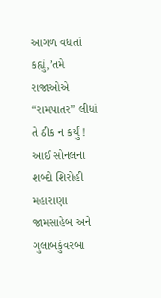આગળ વધતાં કહ્યું,’તમે રાજાઓએ “રામપાતર” લીધાં તે ઠીક ન કર્યું ! આઈ સોનલના શબ્દો શિરોહી મહારાણા જામસાહેબ અને ગુલાબકુંવરબા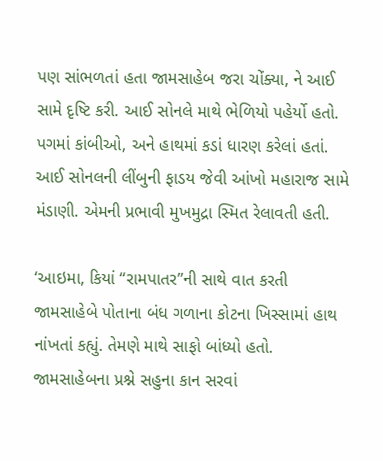પણ સાંભળતાં હતા જામસાહેબ જરા ચોંક્યા, ને આઈ સામે દૃષ્ટિ કરી. આઈ સોનલે માથે ભેળિયો પહેર્યો હતો. પગમાં કાંબીઓ, અને હાથમાં કડાં ધારણ કરેલાં હતાં. આઈ સોનલની લીંબુની ફાડય જેવી આંખો મહારાજ સામે મંડાણી. એમની પ્રભાવી મુખમુદ્રા સ્મિત રેલાવતી હતી.

‘આઇમા, કિયાં “રામપાતર”ની સાથે વાત કરતી જામસાહેબે પોતાના બંધ ગળાના કોટના ખિસ્સામાં હાથ નાંખતાં કહ્યું. તેમણે માથે સાફો બાંધ્યો હતો. જામસાહેબના પ્રશ્ને સહુના કાન સરવાં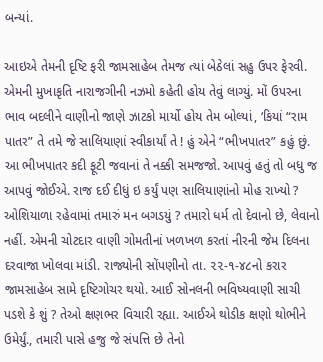બન્યાં.

આઇએ તેમની દૃષ્ટિ ફરી જામસાહેબ તેમજ ત્યાં બેઠેલાં સહુ ઉપર ફેરવી. એમની મુખાકૃતિ નારાજગીની નઝમો કહેતી હોય તેવું લાગ્યું. મોં ઉપરના ભાવ બદલીને વાણીનો જાણે ઝાટકો માર્યો હોય તેમ બોલ્યાં, ‘કિયાં “રામ પાતર” તે તમે જે સાલિયાણાં સ્વીકાર્યાં તે ! હું એને “ભીખપાતર” કહું છું. આ ભીખપાતર કદી ફૂટી જવાનાં તે નક્કી સમજજો. આપવું હતું તો બધુ જ આપવું જોઈએ. રાજ દઈ દીધું ઇ કર્યું પણ સાલિયાણાંનો મોહ રાખ્યો ? ઓશિયાળા રહેવામાં તમારું મન બગડયું ? તમારો ધર્મ તો દેવાનો છે, લેવાનો નહીં. એમની ચોટદાર વાણી ગોમતીનાં ખળખળ કરતાં નીરની જેમ દિલના દરવાજા ખોલવા માંડી. રાજ્યોની સોંપણીનો તા. ૨૨-૧-૪૮નો કરાર જામસાહેબ સામે દૃષ્ટિગોચર થયો. આઈ સોનલની ભવિષ્યવાણી સાચી પડશે કે શું ? તેઓ ક્ષણભર વિચારી રહ્યા. આઈએ થોડીક ક્ષણો થોભીને ઉમેર્યું., તમારી પાસે હજુ જે સંપત્તિ છે તેનો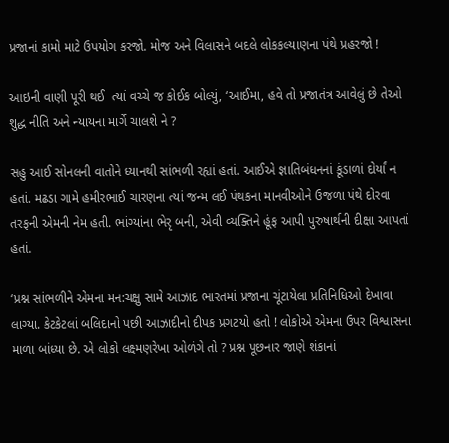પ્રજાનાં કામો માટે ઉપયોગ કરજો. મોજ અને વિલાસને બદલે લોકકલ્યાણના પંથે પ્રહરજો !

આઇની વાણી પૂરી થઈ  ત્યાં વચ્ચે જ કોઈક બોલ્યું, ‘આઈમા, હવે તો પ્રજાતંત્ર આવેલું છે તેઓ શુદ્ધ નીતિ અને ન્યાયના માર્ગે ચાલશે ને ?

સહુ આઈ સોનલની વાતોને ધ્યાનથી સાંભળી રહ્યાં હતાં. આઈએ જ્ઞાતિબંધનનાં કૂંડાળાં દોર્યાં ન હતાં. મઢડા ગામે હમીરભાઈ ચારણના ત્યાં જન્મ લઈ પંથકના માનવીઓને ઉજળા પંથે દોરવા તરફની એમની નેમ હતી. ભાંગ્યાંના ભેરૃ બની, એવી વ્યક્તિને હૂંફ આપી પુરુષાર્થની દીક્ષા આપતાં હતાં.

‘પ્રશ્ન સાંભળીને એમના મન:ચક્ષુ સામે આઝાદ ભારતમાં પ્રજાના ચૂંટાયેલા પ્રતિનિધિઓ દેખાવા લાગ્યા. કેટકેટલાં બલિદાનો પછી આઝાદીનો દીપક પ્રગટયો હતો ! લોકોએ એમના ઉપર વિશ્વાસના માળા બાંધ્યા છે. એ લોકો લક્ષ્મણરેખા ઓળંગે તો ? પ્રશ્ન પૂછનાર જાણે શંકાનાં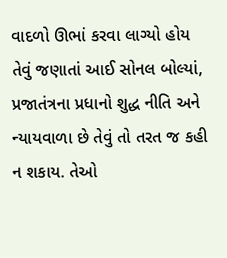વાદળો ઊભાં કરવા લાગ્યો હોય તેવું જણાતાં આઈ સોનલ બોલ્યાં, પ્રજાતંત્રના પ્રધાનો શુદ્ધ નીતિ અને ન્યાયવાળા છે તેવું તો તરત જ કહી ન શકાય. તેઓ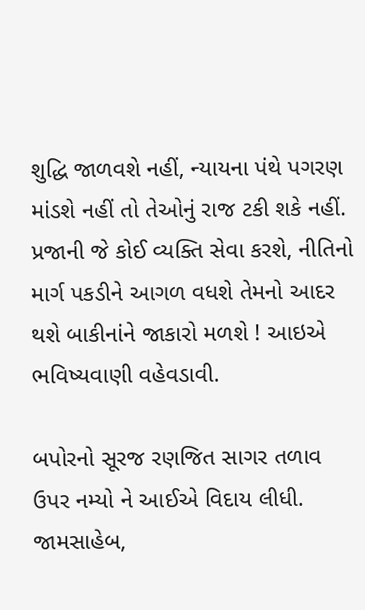શુદ્ધિ જાળવશે નહીં, ન્યાયના પંથે પગરણ માંડશે નહીં તો તેઓનું રાજ ટકી શકે નહીં. પ્રજાની જે કોઈ વ્યક્તિ સેવા કરશે, નીતિનો માર્ગ પકડીને આગળ વધશે તેમનો આદર થશે બાકીનાંને જાકારો મળશે ! આઇએ ભવિષ્યવાણી વહેવડાવી.

બપોરનો સૂરજ રણજિત સાગર તળાવ ઉપર નમ્યો ને આઈએ વિદાય લીધી. જામસાહેબ,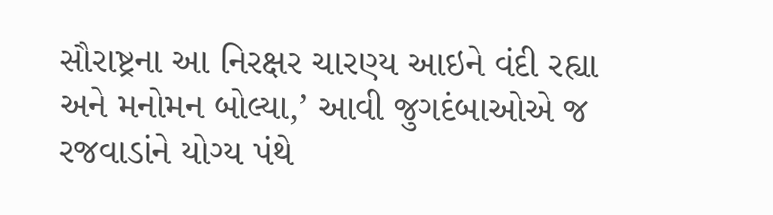સૌરાષ્ટ્રના આ નિરક્ષર ચારણ્ય આઇને વંદી રહ્યા અને મનોમન બોલ્યા,’ આવી જુગદંબાઓએ જ રજવાડાંને યોગ્ય પંથે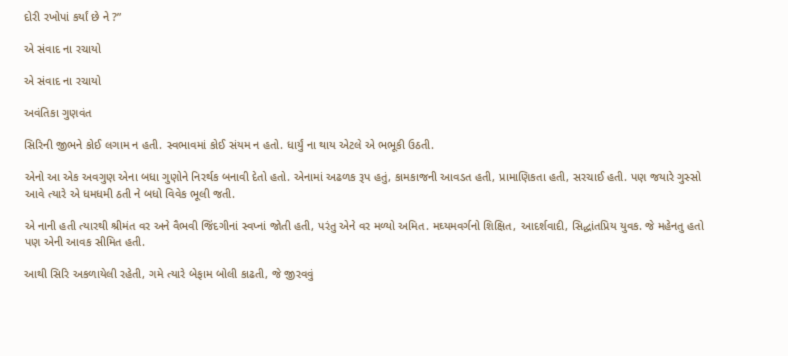દોરી રખોપાં કર્યાં છે ને ?”

એ સંવાદ ના રચાયો

એ સંવાદ ના રચાયો

અવંતિકા ગુણવંત

સિરિની જીભને કોઈ લગામ ન હતી. સ્વભાવમાં કોઈ સંયમ ન હતો. ધાર્યું ના થાય એટલે એ ભભૂકી ઉઠતી.

એનો આ એક અવગુણ એના બધા ગુણોને નિરર્થક બનાવી દેતો હતો. એનામાં અઢળક રૂપ હતું, કામકાજની આવડત હતી, પ્રામાણિકતા હતી, સરચાઈ હતી. પણ જયારે ગુસ્સો આવે ત્યારે એ ધમધમી ઠતી ને બધો વિવેક ભૂલી જતી.

એ નાની હતી ત્યારથી શ્રીમંત વર અને વૈભવી જિંદગીનાં સ્વપ્નાં જોતી હતી, પરંતુ એને વર મળ્યો અમિત. મઘ્યમવર્ગનો શિક્ષિત, આદર્શવાદી, સિદ્ધાંતપ્રિય યુવક. જે મહેનતુ હતો પણ એની આવક સીમિત હતી.

આથી સિરિ અકળાયેલી રહેતી, ગમે ત્યારે બેફામ બોલી કાઢતી, જે જીરવવું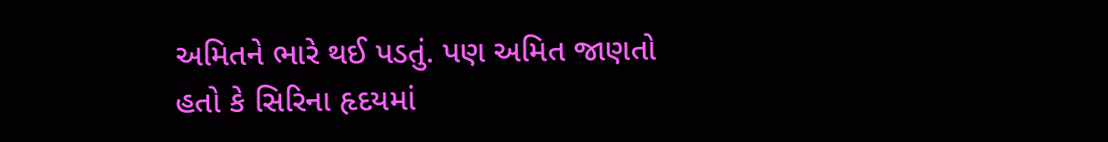અમિતને ભારે થઈ પડતું. પણ અમિત જાણતો હતો કે સિરિના હૃદયમાં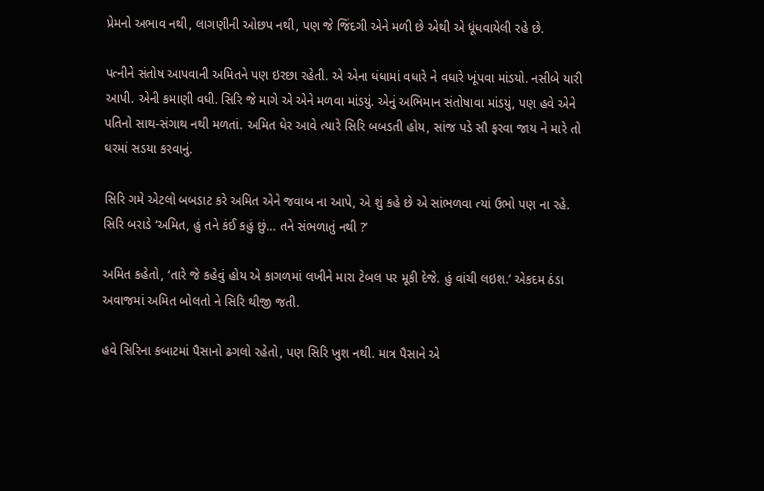પ્રેમનો અભાવ નથી, લાગણીની ઓછપ નથી, પણ જે જિંદગી એને મળી છે એથી એ ધૂંધવાયેલી રહે છે.

પત્નીને સંતોષ આપવાની અમિતને પણ ઇરછા રહેતી. એ એના ધંધામાં વધારે ને વધારે ખૂંપવા માંડયો. નસીબે યારી આપી. એની કમાણી વધી. સિરિ જે માગે એ એને મળવા માંડયું. એનું અભિમાન સંતોષાવા માંડયું, પણ હવે એને પતિનો સાથ-સંગાથ નથી મળતાં. અમિત ધેર આવે ત્યારે સિરિ બબડતી હોય, સાંજ પડે સૌ ફરવા જાય ને મારે તો ઘરમાં સડયા કરવાનું.

સિરિ ગમે એટલો બબડાટ કરે અમિત એને જવાબ ના આપે, એ શું કહે છે એ સાંભળવા ત્યાં ઉભો પણ ના રહે. સિરિ બરાડે ‘અમિત, હું તને કંઈ કહું છું… તને સંભળાતું નથી ?’

અમિત કહેતો, ‘તારે જે કહેવું હોય એ કાગળમાં લખીને મારા ટેબલ પર મૂકી દેજે. હું વાંચી લઇશ.’ એકદમ ઠંડા અવાજમાં અમિત બોલતો ને સિરિ થીજી જતી.

હવે સિરિના કબાટમાં પૈસાનો ઢગલો રહેતો, પણ સિરિ ખુશ નથી. માત્ર પૈસાને એ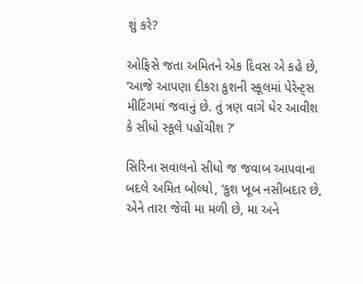શું કરે?

ઓફિસે જતા અમિતને એક દિવસ એ કહે છે, ‘આજે આપણા દીકરા કુશની સ્કૂલમાં પેરેન્ટ્સ મીટિંગમાં જવાનું છે. તું ત્રણ વાગે ધેર આવીશ કે સીધો સ્કૂલે પહોંચીશ ?’

સિરિના સવાલનો સીધો જ જવાબ આપવાના બદલે અમિત બોલ્યો, ‘કુશ ખૂબ નસીબદાર છે, એને તારા જેવી મા મળી છે, મા અને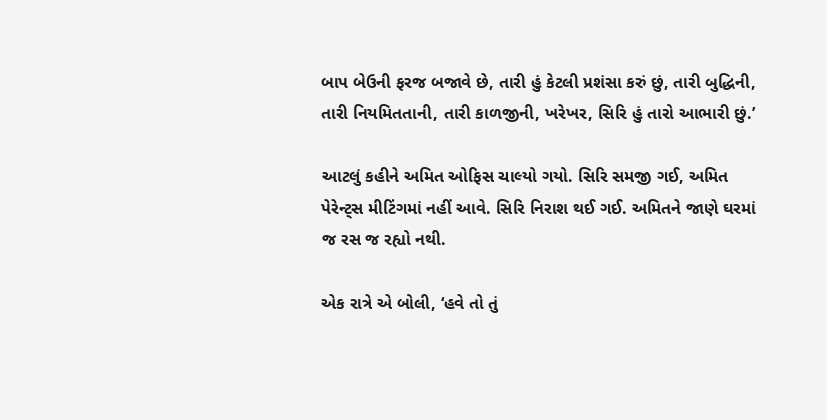બાપ બેઉની ફરજ બજાવે છે, તારી હું કેટલી પ્રશંસા કરું છું, તારી બુદ્ધિની, તારી નિયમિતતાની, તારી કાળજીની, ખરેખર, સિરિ હું તારો આભારી છું.’

આટલું કહીને અમિત ઓફિસ ચાલ્યો ગયો. સિરિ સમજી ગઈ, અમિત પેરેન્ટ્સ મીટિંગમાં નહીં આવે. સિરિ નિરાશ થઈ ગઈ. અમિતને જાણે ઘરમાં જ રસ જ રહ્યો નથી.

એક રાત્રે એ બોલી, ‘હવે તો તું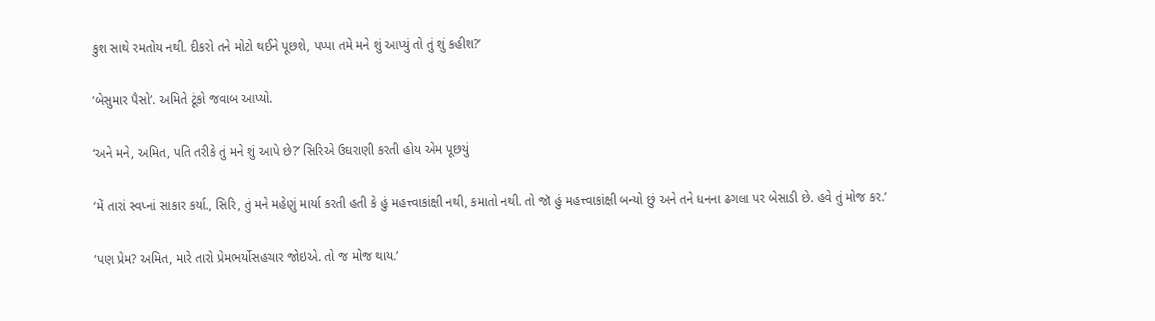કુશ સાથે રમતોય નથી. દીકરો તને મોટો થઈને પૂછશે, પપ્પા તમે મને શું આપ્યું તો તું શું કહીશ?’

‘બેસુમાર પૈસો’. અમિતે ટૂંકો જવાબ આપ્યો.

‘અને મને, અમિત, પતિ તરીકે તું મને શું આપે છે?’ સિરિએ ઉઘરાણી કરતી હોય એમ પૂછયું

‘મેં તારાં સ્વપ્નાં સાકાર કર્યા., સિરિ, તું મને મહેણું માર્યા કરતી હતી કે હું મહત્ત્વાકાંક્ષી નથી, કમાતો નથી. તો જૉ હું મહત્ત્વાકાંક્ષી બન્યો છું અને તને ધનના ઢગલા પર બેસાડી છે. હવે તું મોજ કર.’

‘પણ પ્રેમ? અમિત, મારે તારો પ્રેમભર્યોસહચાર જોઇએ. તો જ મોજ થાય.’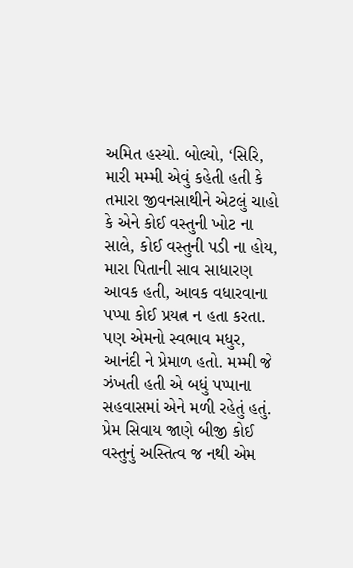અમિત હસ્યો. બોલ્યો, ‘સિરિ, મારી મમ્મી એવું કહેતી હતી કે તમારા જીવનસાથીને એટલું ચાહો કે એને કોઈ વસ્તુની ખોટ ના સાલે, કોઈ વસ્તુની પડી ના હોય, મારા પિતાની સાવ સાધારણ આવક હતી, આવક વધારવાના પપ્પા કોઈ પ્રયત્ન ન હતા કરતા. પણ એમનો સ્વભાવ મધુર, આનંદી ને પ્રેમાળ હતો. મમ્મી જે ઝંખતી હતી એ બધું પપ્પાના સહવાસમાં એને મળી રહેતું હતું. પ્રેમ સિવાય જાણે બીજી કોઈ વસ્તુનું અસ્તિત્વ જ નથી એમ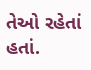તેઓ રહેતાં હતાં.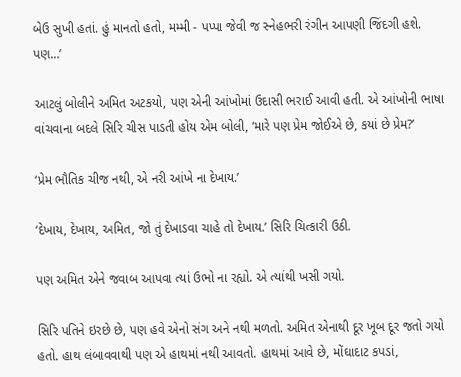બેઉ સુખી હતાં. હું માનતો હતો, મમ્મી - પપ્પા જેવી જ સ્નેહભરી રંગીન આપણી જિંદગી હશે. પણ…’

આટલું બોલીને અમિત અટકયો, પણ એની આંખોમાં ઉદાસી ભરાઈ આવી હતી. એ આંખોની ભાષા વાંચવાના બદલે સિરિ ચીસ પાડતી હોય એમ બોલી, ‘મારે પણ પ્રેમ જોઈએ છે, કયાં છે પ્રેમ?’

‘પ્રેમ ભૌતિક ચીજ નથી, એ નરી આંખે ના દેખાય.’

‘દેખાય, દેખાય, અમિત, જો તું દેખાડવા ચાહે તો દેખાય.’ સિરિ ચિત્કારી ઉઠી.

પણ અમિત એને જવાબ આપવા ત્યાં ઉભો ના રહ્યો. એ ત્યાંથી ખસી ગયો.

સિરિ પતિને ઇરછે છે, પણ હવે એનો સંગ અને નથી મળતો. અમિત એનાથી દૂર ખૂબ દૂર જતો ગયો હતો. હાથ લંબાવવાથી પણ એ હાથમાં નથી આવતો. હાથમાં આવે છે, મોંઘાદાટ કપડાં,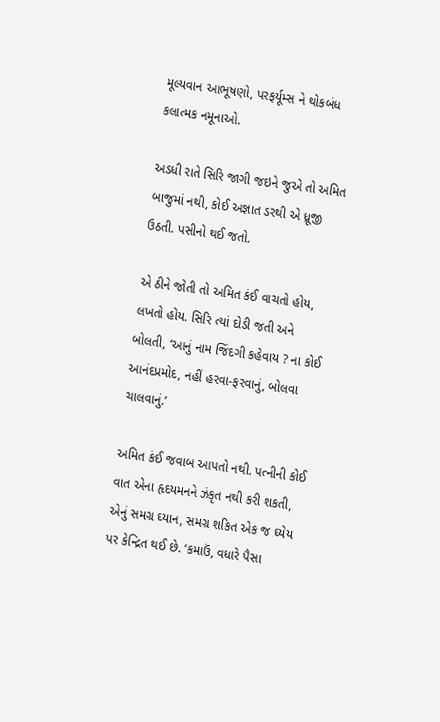મૂલ્યવાન આભૂષણો, પરફર્યૂમ્સ ને થોકબંધ કલાત્મક નમૂનાઓ.

અડધી રાતે સિરિ જાગી જઇને જુએ તો અમિત બાજુમાં નથી, કોઈ અજ્ઞાત ડરથી એ ધ્રૂજી ઉઠતી. પસીનો થઈ જતો.

એ ઠીને જોતી તો અમિત કંઈ વાચતો હોય, લખતો હોય. સિરિ ત્યાં દોડી જતી અને બોલતી, ‘આનું નામ જિંદગી કહેવાય ? ના કોઈ આનંદપ્રમોદ, નહીં હરવા-ફરવાનું, બોલવા ચાલવાનું.’

અમિત કંઈ જવાબ આપતો નથી. પત્નીની કોઈ વાત એના હૃદયમનને ઝંકૃત નથી કરી શકતી, એનું સમગ્ર ઘ્યાન, સમગ્ર શકિત એક જ ઘ્યેય પર કેન્દ્રિત થઈ છે. ‘કમાઉં, વધારે પૈસા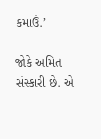કમાઉં.’

જોકે અમિત સંસ્કારી છે. એ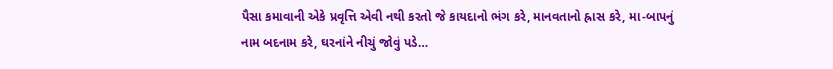પૈસા કમાવાની એકે પ્રવૃત્તિ એવી નથી કરતો જે કાયદાનો ભંગ કરે, માનવતાનો હ્રાસ કરે, મા-બાપનું નામ બદનામ કરે, ઘરનાંને નીચું જોવું પડે…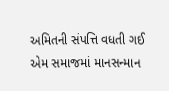અમિતની સંપત્તિ વધતી ગઈ એમ સમાજમાં માનસન્માન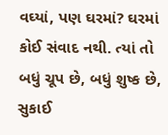વઘ્યાં, પણ ઘરમાં? ઘરમાં કોઈ સંવાદ નથી. ત્યાં તો બધું ચૂપ છે, બધું શુષ્ક છે, સુકાઈ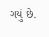ગયું છે.